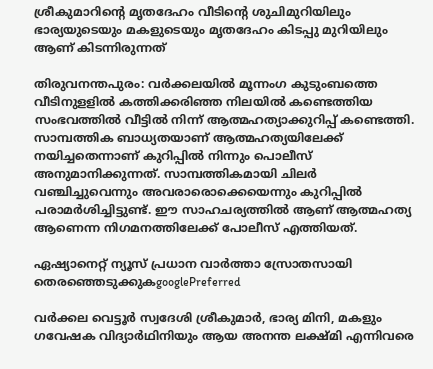ശ്രീകുമാറിന്റെ മൃതദേഹം വീടിന്റെ ശുചിമുറിയിലും ഭാര്യയുടെയും മകളുടെയും മൃതദേഹം കിടപ്പു മുറിയിലും ആണ് കിടന്നിരുന്നത്

തിരുവനന്തപുരം: വർക്കലയിൽ മൂന്നംഗ കുടുംബത്തെ വീടിനുളളിൽ കത്തിക്കരിഞ്ഞ നിലയിൽ കണ്ടെത്തിയ സംഭവത്തിൽ വീട്ടിൽ നിന്ന് ആത്മഹത്യാക്കുറിപ്പ് കണ്ടെത്തി. സാമ്പത്തിക ബാധ്യതയാണ് ആത്മഹത്യയിലേക്ക് നയിച്ചതെന്നാണ് കുറിപ്പിൽ നിന്നും പൊലീസ് അനുമാനിക്കുന്നത്. സാമ്പത്തികമായി ചിലർ വഞ്ചിച്ചുവെന്നും അവരാരൊക്കെയെന്നും കുറിപ്പിൽ പരാമര്‍ശിച്ചിട്ടുണ്ട്. ഈ സാഹചര്യത്തിൽ ആണ് ആത്മഹത്യ ആണെന്ന നിഗമനത്തിലേക്ക് പോലീസ് എത്തിയത്.

ഏഷ്യാനെറ്റ് ന്യൂസ് പ്രധാന വാർത്താ സ്രോതസായി തെരഞ്ഞെടുക്കുകgooglePreferred

വർക്കല വെട്ടൂർ സ്വദേശി ശ്രീകുമാർ, ഭാര്യ മിനി, മകളും ഗവേഷക വിദ്യാർഥിനിയും ആയ അനന്ത ലക്ഷ്മി എന്നിവരെ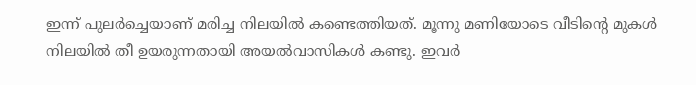ഇന്ന് പുലർച്ചെയാണ് മരിച്ച നിലയിൽ കണ്ടെത്തിയത്. മൂന്നു മണിയോടെ വീടിന്റെ മുകൾ നിലയിൽ തീ ഉയരുന്നതായി അയൽവാസികൾ കണ്ടു. ഇവർ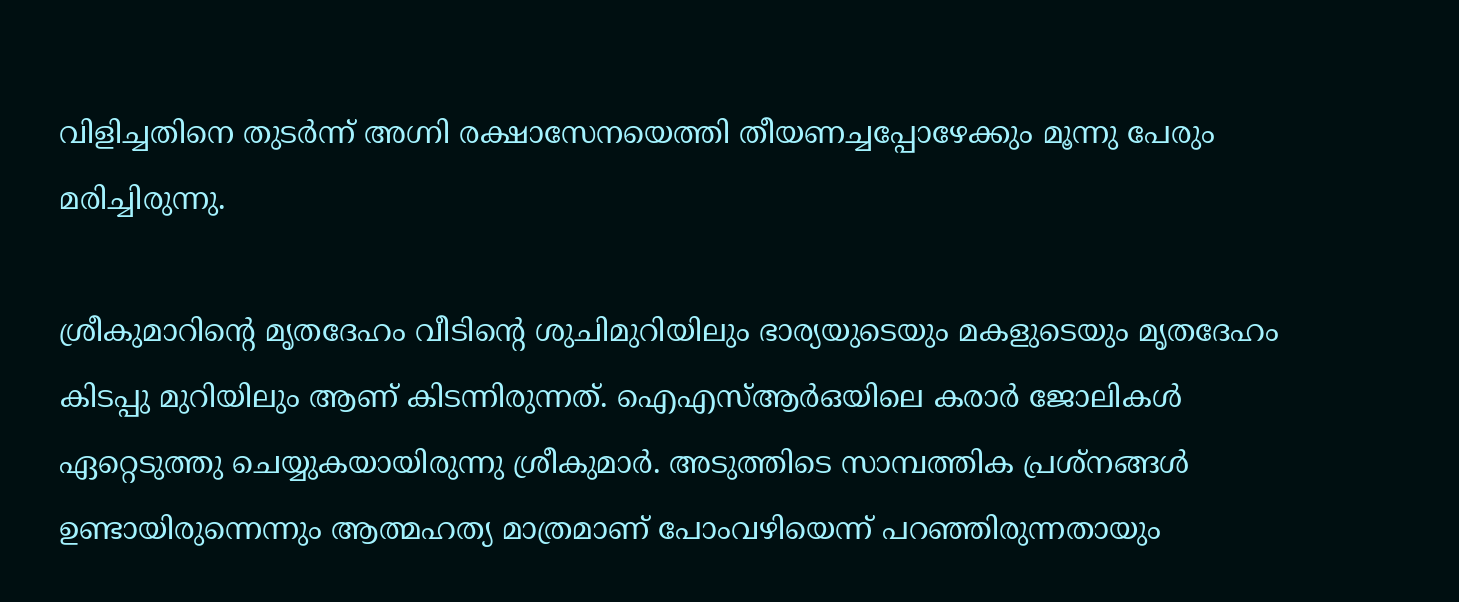വിളിച്ചതിനെ തുടർന്ന് അഗ്നി രക്ഷാസേനയെത്തി തീയണച്ചപ്പോഴേക്കും മൂന്നു പേരും മരിച്ചിരുന്നു.

ശ്രീകുമാറിന്റെ മൃതദേഹം വീടിന്റെ ശുചിമുറിയിലും ഭാര്യയുടെയും മകളുടെയും മൃതദേഹം കിടപ്പു മുറിയിലും ആണ് കിടന്നിരുന്നത്. ഐഎസ്ആർഒയിലെ കരാർ ജോലികൾ ഏറ്റെടുത്തു ചെയ്യുകയായിരുന്നു ശ്രീകുമാർ. അടുത്തിടെ സാമ്പത്തിക പ്രശ്നങ്ങൾ ഉണ്ടായിരുന്നെന്നും ആത്മഹത്യ മാത്രമാണ് പോംവഴിയെന്ന് പറഞ്ഞിരുന്നതായും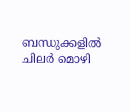ബന്ധുക്കളിൽ ചിലർ മൊഴി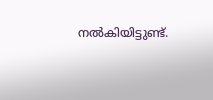നൽകിയിട്ടുണ്ട്.